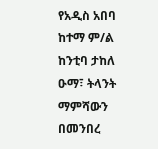የአዲስ አበባ ከተማ ም/ል ከንቲባ ታከለ ዑማ፣ ትላንት ማምሻውን በመንበረ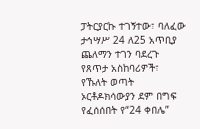ፓትርያርኩ ተገኝተው፣ ባለፈው ታኅሣሥ 24 ለ25 አጥቢያ ጨለማን ተገን ባደረጉ የጸጥታ አስከባሪዎች፣ የኹለት ወጣት ኦርቶዶክሳውያን ደም በግፍ የፈሰሰበት የ“24 ቀበሌ”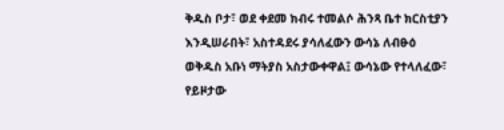ቅዱስ ቦታ፣ ወደ ቀደመ ክብሩ ተመልሶ ሕንጻ ቤተ ክርስቲያን እንዲሠራበት፣ አስተዳደሩ ያሳለፈውን ውሳኔ ለብፁዕ ወቅዱስ አቡነ ማትያስ አስታውቀዋል፤ ውሳኔው የተላለፈው፣ የይዞታው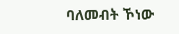ባለመብት ኾነው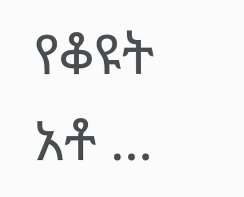የቆዩት አቶ …